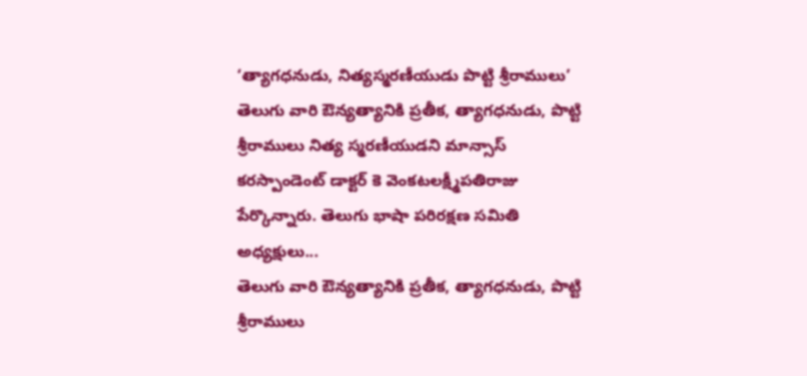‘త్యాగధనుడు, నిత్యస్మరణీయుడు పొట్టి శ్రీరాములు’
తెలుగు వారి ఔన్యత్యానికి ప్రతీక, త్యాగధనుడు, పొట్టి శ్రీరాములు నిత్య స్మరణీయుడని మాన్సాస్ కరస్పాండెంట్ డాక్టర్ కె వెంకటలక్ష్మీపతిరాజు పేర్కొన్నారు. తెలుగు భాషా పరిరక్షణ సమితి అధ్యక్షులు...
తెలుగు వారి ఔన్యత్యానికి ప్రతీక, త్యాగధనుడు, పొట్టి శ్రీరాములు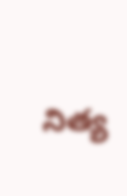నిత్య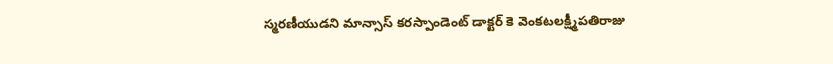స్మరణీయుడని మాన్సాస్ కరస్పాండెంట్ డాక్టర్ కె వెంకటలక్ష్మీపతిరాజు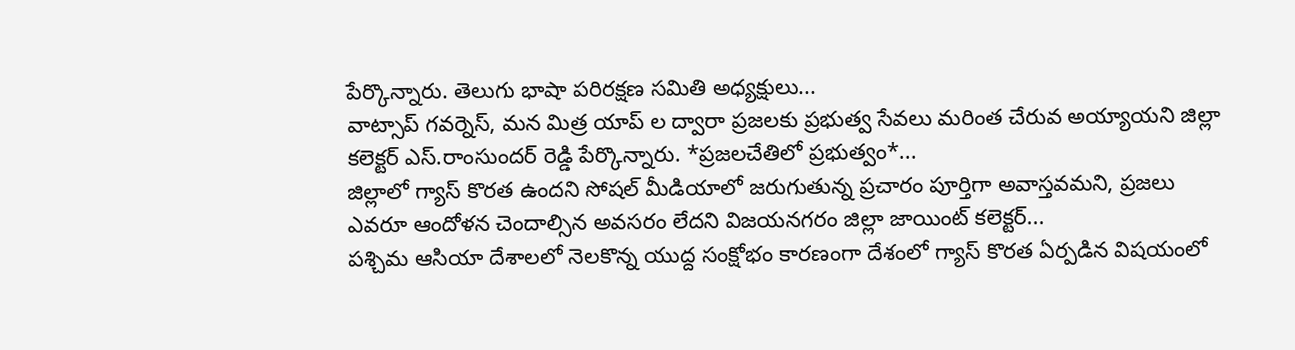పేర్కొన్నారు. తెలుగు భాషా పరిరక్షణ సమితి అధ్యక్షులు...
వాట్సాప్ గవర్నెస్, మన మిత్ర యాప్ ల ద్వారా ప్రజలకు ప్రభుత్వ సేవలు మరింత చేరువ అయ్యాయని జిల్లా కలెక్టర్ ఎస్.రాంసుందర్ రెడ్డి పేర్కొన్నారు. *ప్రజలచేతిలో ప్రభుత్వం*...
జిల్లాలో గ్యాస్ కొరత ఉందని సోషల్ మీడియాలో జరుగుతున్న ప్రచారం పూర్తిగా అవాస్తవమని, ప్రజలు ఎవరూ ఆందోళన చెందాల్సిన అవసరం లేదని విజయనగరం జిల్లా జాయింట్ కలెక్టర్...
పశ్చిమ ఆసియా దేశాలలో నెలకొన్న యుద్ద సంక్షోభం కారణంగా దేశంలో గ్యాస్ కొరత ఏర్పడిన విషయంలో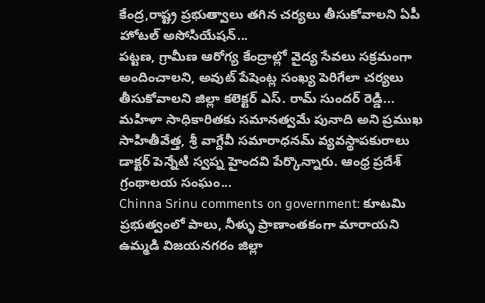కేంద్ర,రాష్ట్ర ప్రభుత్వాలు తగిన చర్యలు తీసుకోవాలని ఏపీ హోటల్ అసోసియేషన్...
పట్టణ, గ్రామీణ ఆరోగ్య కేంద్రాల్లో వైద్య సేవలు సక్రమంగా అందించాలని, అవుట్ పేషెంట్ల సంఖ్య పెరిగేలా చర్యలు తీసుకోవాలని జిల్లా కలెక్టర్ ఎస్. రామ్ సుందర్ రెడ్డి...
మహిళా సాధికారితకు సమానత్వమే పునాది అని ప్రముఖ సాహితీవేత్త, శ్రీ వాగ్దేవీ సమారాధనమ్ వ్యవస్థాపకురాలు డాక్టర్ పెన్నేటి స్వప్న హైందవి పేర్కొన్నారు. ఆంధ్ర ప్రదేశ్ గ్రంథాలయ సంఘం...
Chinna Srinu comments on government: కూటమి ప్రభుత్వంలో పాలు, నీళ్ళు ప్రాణాంతకంగా మారాయని ఉమ్మడి విజయనగరం జిల్లా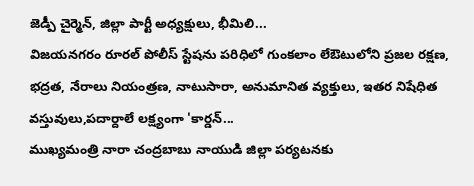జెడ్పీ చైర్మెన్, జిల్లా పార్టీ అధ్యక్షులు, భీమిలి...
విజయనగరం రూరల్ పోలీస్ స్టేషను పరిధిలో గుంకలాం లేఔటులోని ప్రజల రక్షణ, భద్రత, నేరాలు నియంత్రణ, నాటుసారా, అనుమానిత వ్యక్తులు, ఇతర నిషేధిత వస్తువులు,పదార్దాలే లక్ష్యంగా 'కార్డన్...
ముఖ్యమంత్రి నారా చంద్రబాబు నాయుడి జిల్లా పర్యటనకు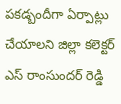పకడ్బందీగా ఏర్పాట్లు చేయాలని జిల్లా కలెక్టర్ ఎస్ రాంసుందర్ రెడ్డి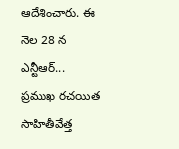ఆదేశించారు. ఈ నెల 28 న ఎన్టీఆర్...
ప్రముఖ రచయిత సాహితీవేత్త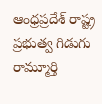ఆంధ్రప్రదేశ్ రాష్ట్ర ప్రభుత్వ గిడుగు రామ్మూర్తి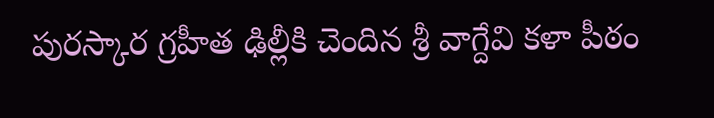పురస్కార గ్రహీత ఢిల్లీకి చెందిన శ్రీ వాగ్దేవి కళా పీఠం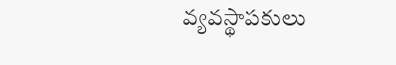వ్యవస్థాపకులు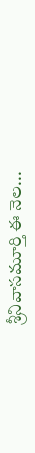శ్రీనివాసమూర్తి ఈ నెల...